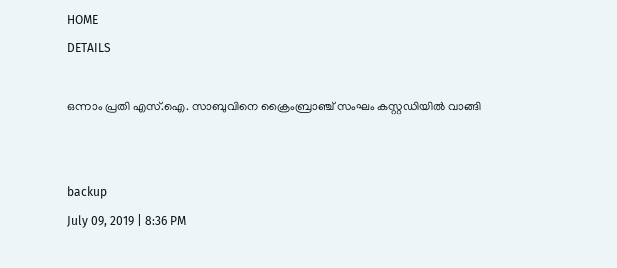HOME
DETAILS

ഒന്നാം പ്രതി എസ്.ഐ. സാബുവിനെ ക്രൈംബ്രാഞ്ച് സംഘം കസ്റ്റഡിയില്‍ വാങ്ങി


backup
July 09, 2019 | 8:36 PM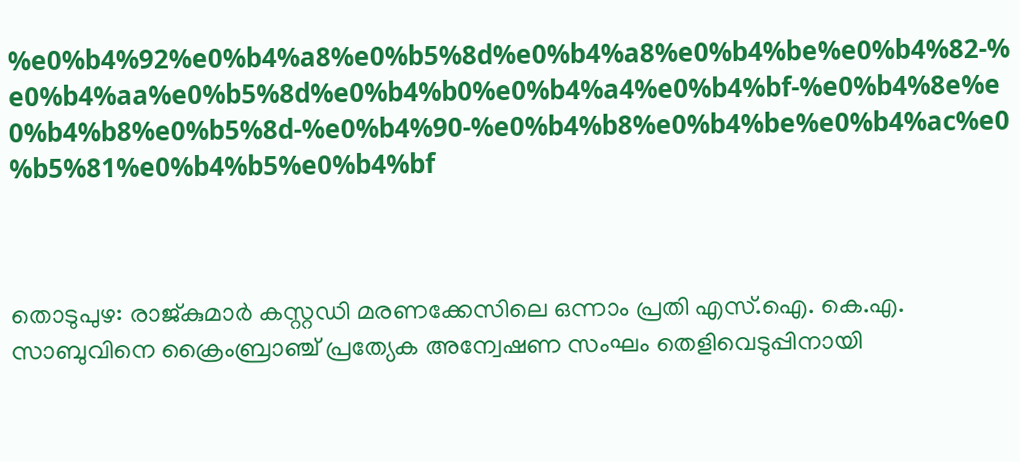%e0%b4%92%e0%b4%a8%e0%b5%8d%e0%b4%a8%e0%b4%be%e0%b4%82-%e0%b4%aa%e0%b5%8d%e0%b4%b0%e0%b4%a4%e0%b4%bf-%e0%b4%8e%e0%b4%b8%e0%b5%8d-%e0%b4%90-%e0%b4%b8%e0%b4%be%e0%b4%ac%e0%b5%81%e0%b4%b5%e0%b4%bf



തൊടുപുഴ: രാജ്കുമാര്‍ കസ്റ്റഡി മരണക്കേസിലെ ഒന്നാം പ്രതി എസ്.ഐ. കെ.എ. സാബുവിനെ ക്രൈംബ്രാഞ്ച് പ്രത്യേക അന്വേഷണ സംഘം തെളിവെടുപ്പിനായി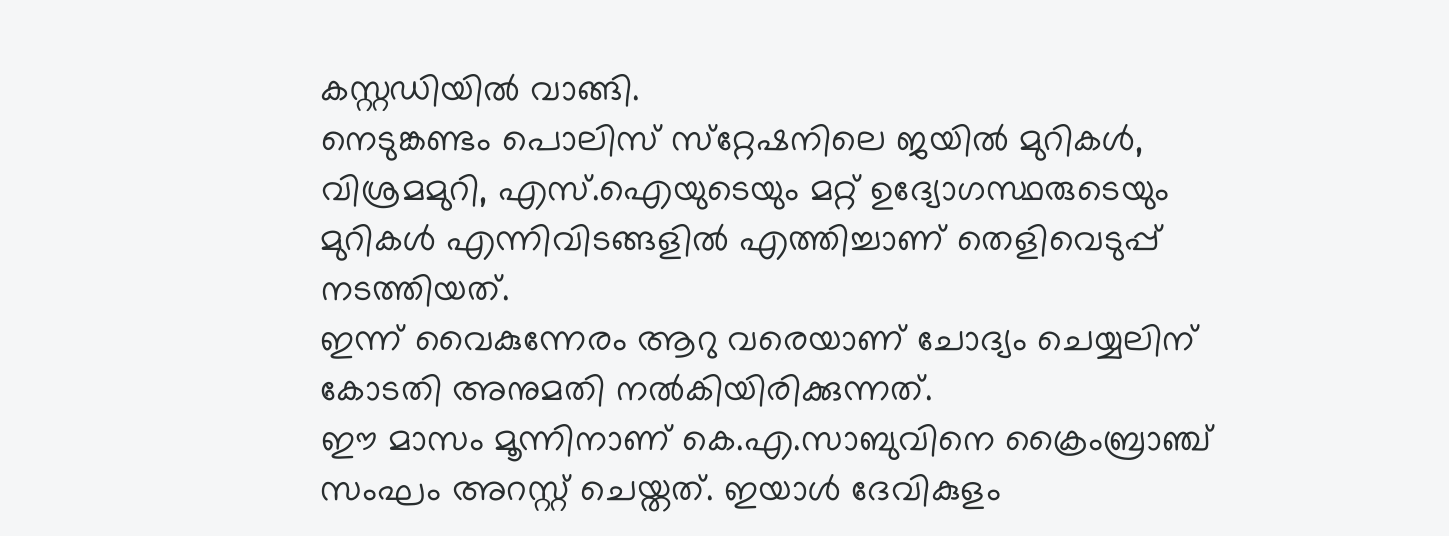കസ്റ്റഡിയില്‍ വാങ്ങി.
നെടുങ്കണ്ടം പൊലിസ് സ്‌റ്റേഷനിലെ ജയില്‍ മുറികള്‍, വിശ്രമമുറി, എസ്.ഐയുടെയും മറ്റ് ഉദ്യോഗസ്ഥരുടെയും മുറികള്‍ എന്നിവിടങ്ങളില്‍ എത്തിച്ചാണ് തെളിവെടുപ്പ് നടത്തിയത്.
ഇന്ന് വൈകുന്നേരം ആറു വരെയാണ് ചോദ്യം ചെയ്യലിന് കോടതി അനുമതി നല്‍കിയിരിക്കുന്നത്.
ഈ മാസം മൂന്നിനാണ് കെ.എ.സാബുവിനെ ക്രൈംബ്രാഞ്ച് സംഘം അറസ്റ്റ് ചെയ്തത്. ഇയാള്‍ ദേവികുളം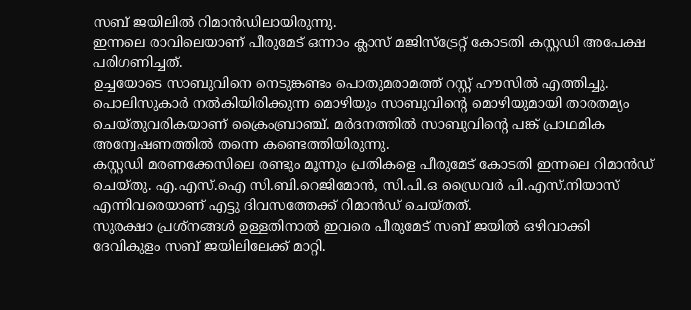സബ് ജയിലില്‍ റിമാന്‍ഡിലായിരുന്നു.
ഇന്നലെ രാവിലെയാണ് പീരുമേട് ഒന്നാം ക്ലാസ് മജിസ്‌ട്രേറ്റ് കോടതി കസ്റ്റഡി അപേക്ഷ പരിഗണിച്ചത്.
ഉച്ചയോടെ സാബുവിനെ നെടുങ്കണ്ടം പൊതുമരാമത്ത് റസ്റ്റ് ഹൗസില്‍ എത്തിച്ചു.
പൊലിസുകാര്‍ നല്‍കിയിരിക്കുന്ന മൊഴിയും സാബുവിന്റെ മൊഴിയുമായി താരതമ്യം ചെയ്തുവരികയാണ് ക്രൈംബ്രാഞ്ച്. മര്‍ദനത്തില്‍ സാബുവിന്റെ പങ്ക് പ്രാഥമിക അന്വേഷണത്തില്‍ തന്നെ കണ്ടെത്തിയിരുന്നു.
കസ്റ്റഡി മരണക്കേസിലെ രണ്ടും മൂന്നും പ്രതികളെ പീരുമേട് കോടതി ഇന്നലെ റിമാന്‍ഡ് ചെയ്തു. എ.എസ്.ഐ സി.ബി.റെജിമോന്‍, സി.പി.ഒ ഡ്രൈവര്‍ പി.എസ്.നിയാസ് എന്നിവരെയാണ് എട്ടു ദിവസത്തേക്ക് റിമാന്‍ഡ് ചെയ്തത്.
സുരക്ഷാ പ്രശ്‌നങ്ങള്‍ ഉള്ളതിനാല്‍ ഇവരെ പീരുമേട് സബ് ജയില്‍ ഒഴിവാക്കി ദേവികുളം സബ് ജയിലിലേക്ക് മാറ്റി.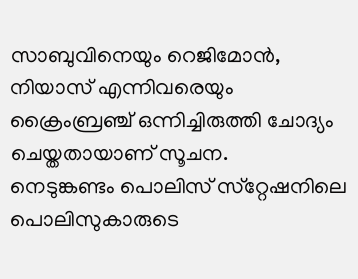സാബുവിനെയും റെജിമോന്‍, നിയാസ് എന്നിവരെയും ക്രൈംബ്രഞ്ച് ഒന്നിച്ചിരുത്തി ചോദ്യം ചെയ്തതായാണ് സൂചന.
നെടുങ്കണ്ടം പൊലിസ് സ്‌റ്റേഷനിലെ പൊലിസുകാരുടെ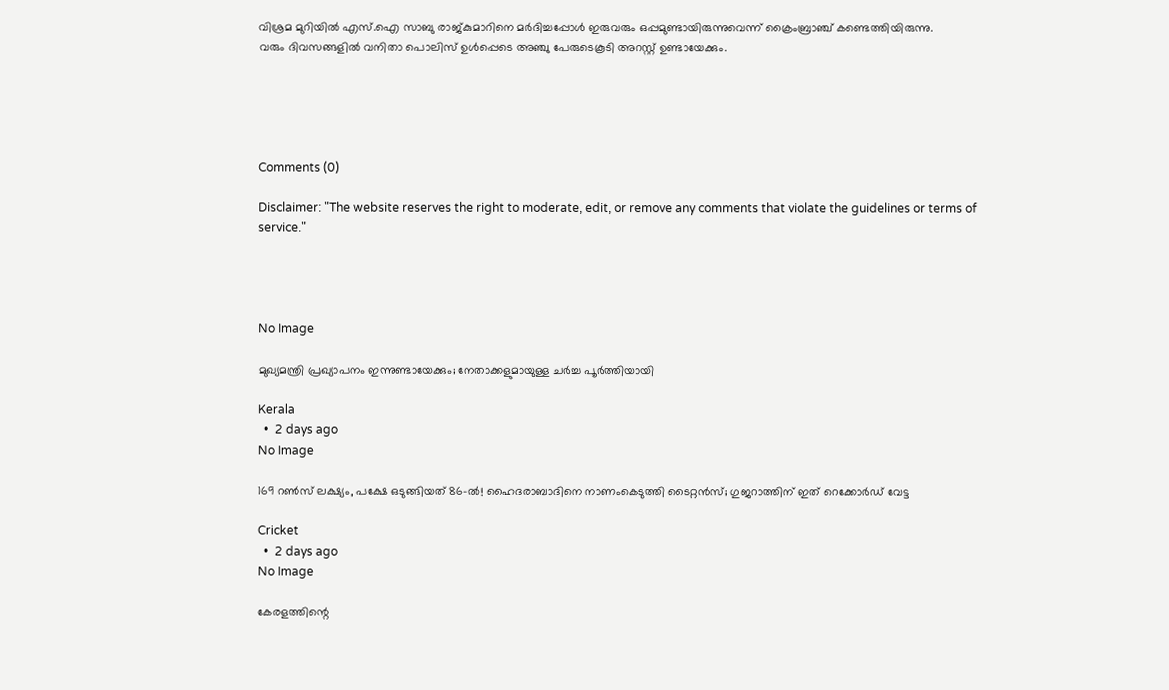വിശ്രമ മുറിയില്‍ എസ്.ഐ സാബു രാജ്കുമാറിനെ മര്‍ദിച്ചപ്പോള്‍ ഇരുവരും ഒപ്പമുണ്ടായിരുന്നുവെന്ന് ക്രൈംബ്രാഞ്ച് കണ്ടെത്തിയിരുന്നു.
വരും ദിവസങ്ങളില്‍ വനിതാ പൊലിസ് ഉള്‍പ്പെടെ അഞ്ചു പേരുടെകൂടി അറസ്റ്റ് ഉണ്ടായേക്കും.





Comments (0)

Disclaimer: "The website reserves the right to moderate, edit, or remove any comments that violate the guidelines or terms of service."




No Image

മുഖ്യമന്ത്രി പ്രഖ്യാപനം ഇന്നുണ്ടായേക്കും; നേതാക്കളുമായുള്ള ചർച്ച പൂർത്തിയായി

Kerala
  •  2 days ago
No Image

169 റൺസ് ലക്ഷ്യം, പക്ഷേ ഒടുങ്ങിയത് 86-ൽ! ഹൈദരാബാദിനെ നാണംകെടുത്തി ടൈറ്റൻസ്; ഗുജറാത്തിന് ഇത് റെക്കോർഡ് വേട്ട

Cricket
  •  2 days ago
No Image

കേരളത്തിന്റെ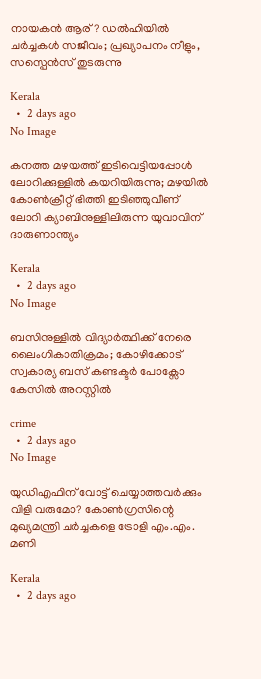നായകൻ ആര്? ഡൽഹിയിൽ ചർച്ചകൾ സജീവം; പ്രഖ്യാപനം നീളും, സസ്പെൻസ് തുടരുന്നു

Kerala
  •  2 days ago
No Image

കനത്ത മഴയത്ത് ഇടിവെട്ടിയപ്പോൾ ലോറിക്കുള്ളിൽ കയറിയിരുന്നു; മഴയിൽ കോൺക്രീറ്റ് ഭിത്തി ഇടിഞ്ഞുവീണ് ലോറി ക്യാബിനുള്ളിലിരുന്ന യുവാവിന് ദാരുണാന്ത്യം

Kerala
  •  2 days ago
No Image

ബസിനുള്ളിൽ വിദ്യാർത്ഥിക്ക് നേരെ ലൈംഗികാതിക്രമം; കോഴിക്കോട് സ്വകാര്യ ബസ് കണ്ടക്ടർ പോക്സോ കേസിൽ അറസ്റ്റിൽ

crime
  •  2 days ago
No Image

യുഡിഎഫിന് വോട്ട് ചെയ്യാത്തവർക്കും വിളി വരുമോ? കോൺഗ്രസിന്റെ മുഖ്യമന്ത്രി ചർച്ചകളെ ട്രോളി എം.എം. മണി

Kerala
  •  2 days ago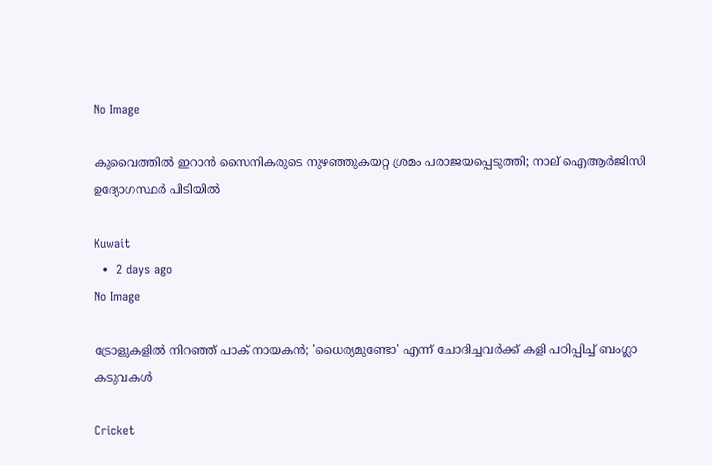No Image

കുവൈത്തിൽ ഇറാൻ സൈനികരുടെ നുഴഞ്ഞുകയറ്റ ശ്രമം പരാജയപ്പെടുത്തി; നാല് ഐആർജിസി ഉദ്യോഗസ്ഥർ പിടിയിൽ

Kuwait
  •  2 days ago
No Image

ട്രോളുകളിൽ നിറഞ്ഞ് പാക് നായകൻ; 'ധൈര്യമുണ്ടോ' എന്ന് ചോദിച്ചവർക്ക് കളി പഠിപ്പിച്ച് ബംഗ്ലാ കടുവകൾ

Cricket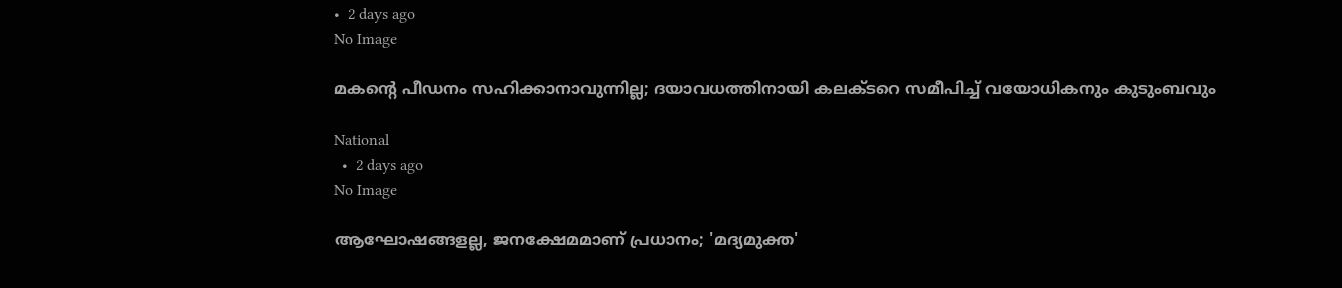•  2 days ago
No Image

മകന്റെ പീഡനം സഹിക്കാനാവുന്നില്ല; ദയാവധത്തിനായി കലക്ടറെ സമീപിച്ച് വയോധികനും കുടുംബവും

National
  •  2 days ago
No Image

ആഘോഷങ്ങളല്ല, ജനക്ഷേമമാണ് പ്രധാനം; 'മദ്യമുക്ത'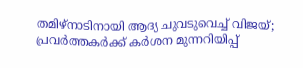തമിഴ്‌നാടിനായി ആദ്യ ചുവടുവെച്ച് വിജയ്; പ്രവർത്തകർക്ക് കർശന മുന്നറിയിപ്പ്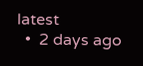latest
  •  2 days ago